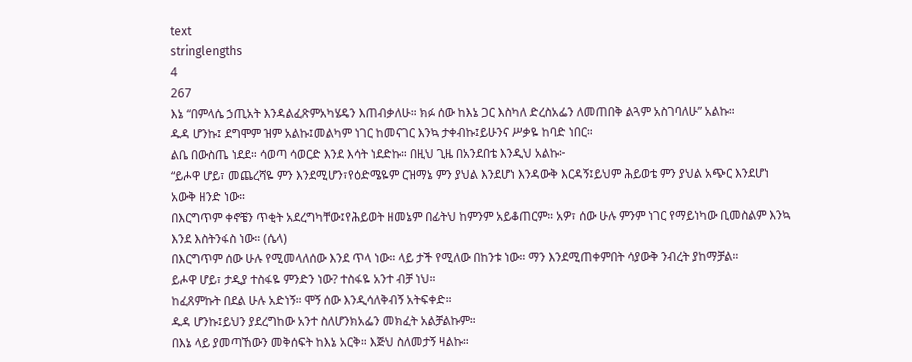text
stringlengths
4
267
እኔ “በምላሴ ኃጢአት እንዳልፈጽምአካሄዴን እጠብቃለሁ። ክፉ ሰው ከእኔ ጋር እስካለ ድረስአፌን ለመጠበቅ ልጓም አስገባለሁ” አልኩ።
ዱዳ ሆንኩ፤ ደግሞም ዝም አልኩ፤መልካም ነገር ከመናገር እንኳ ታቀብኩ፤ይሁንና ሥቃዬ ከባድ ነበር።
ልቤ በውስጤ ነደደ። ሳወጣ ሳወርድ እንደ እሳት ነደድኩ። በዚህ ጊዜ በአንደበቴ እንዲህ አልኩ፦
“ይሖዋ ሆይ፣ መጨረሻዬ ምን እንደሚሆን፣የዕድሜዬም ርዝማኔ ምን ያህል እንደሆነ እንዳውቅ እርዳኝ፤ይህም ሕይወቴ ምን ያህል አጭር እንደሆነ አውቅ ዘንድ ነው።
በእርግጥም ቀኖቼን ጥቂት አደረግካቸው፤የሕይወት ዘመኔም በፊትህ ከምንም አይቆጠርም። አዎ፣ ሰው ሁሉ ምንም ነገር የማይነካው ቢመስልም እንኳ እንደ እስትንፋስ ነው። (ሴላ)
በእርግጥም ሰው ሁሉ የሚመላለሰው እንደ ጥላ ነው። ላይ ታች የሚለው በከንቱ ነው። ማን እንደሚጠቀምበት ሳያውቅ ንብረት ያከማቻል።
ይሖዋ ሆይ፣ ታዲያ ተስፋዬ ምንድን ነው? ተስፋዬ አንተ ብቻ ነህ።
ከፈጸምኩት በደል ሁሉ አድነኝ። ሞኝ ሰው እንዲሳለቅብኝ አትፍቀድ።
ዱዳ ሆንኩ፤ይህን ያደረግከው አንተ ስለሆንክአፌን መክፈት አልቻልኩም።
በእኔ ላይ ያመጣኸውን መቅሰፍት ከእኔ አርቅ። እጅህ ስለመታኝ ዛልኩ።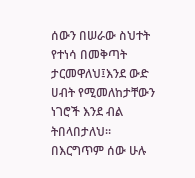ሰውን በሠራው ስህተት የተነሳ በመቅጣት ታርመዋለህ፤እንደ ውድ ሀብት የሚመለከታቸውን ነገሮች እንደ ብል ትበላበታለህ። በእርግጥም ሰው ሁሉ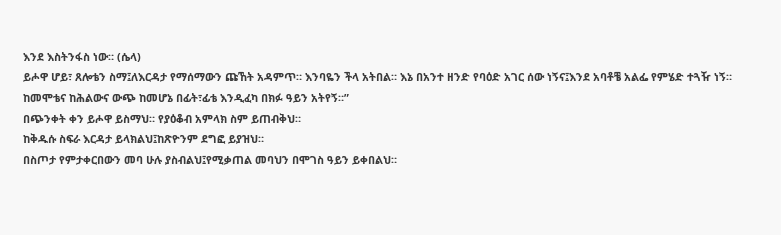እንደ እስትንፋስ ነው። (ሴላ)
ይሖዋ ሆይ፣ ጸሎቴን ስማ፤ለእርዳታ የማሰማውን ጩኸት አዳምጥ። እንባዬን ችላ አትበል። እኔ በአንተ ዘንድ የባዕድ አገር ሰው ነኝና፤እንደ አባቶቼ አልፌ የምሄድ ተጓዥ ነኝ።
ከመሞቴና ከሕልውና ውጭ ከመሆኔ በፊት፣ፊቴ እንዲፈካ በክፉ ዓይን አትየኝ።”
በጭንቀት ቀን ይሖዋ ይስማህ። የያዕቆብ አምላክ ስም ይጠብቅህ።
ከቅዱሱ ስፍራ እርዳታ ይላክልህ፤ከጽዮንም ደግፎ ይያዝህ።
በስጦታ የምታቀርበውን መባ ሁሉ ያስብልህ፤የሚቃጠል መባህን በሞገስ ዓይን ይቀበልህ።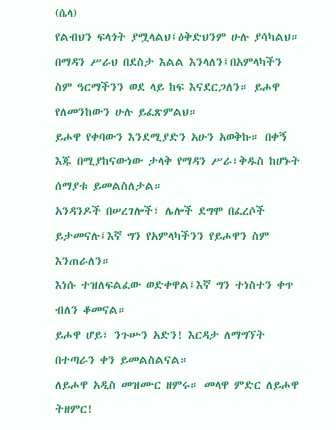(ሴላ)
የልብህን ፍላጎት ያሟላልህ፤ዕቅድህንም ሁሉ ያሳካልህ።
በማዳን ሥራህ በደስታ እልል እንላለን፤በአምላካችን ስም ዓርማችንን ወደ ላይ ከፍ እናደርጋለን። ይሖዋ የለመንከውን ሁሉ ይፈጽምልህ።
ይሖዋ የቀባውን እንደሚያድን አሁን አወቅኩ። በቀኝ እጁ በሚያከናውነው ታላቅ የማዳን ሥራ፣ቅዱስ ከሆኑት ሰማያቱ ይመልስለታል።
አንዳንዶች በሠረገሎች፣ ሌሎች ደግሞ በፈረሶች ይታመናሉ፤እኛ ግን የአምላካችንን የይሖዋን ስም እንጠራለን።
እነሱ ተዝለፍልፈው ወድቀዋል፤እኛ ግን ተነስተን ቀጥ ብለን ቆመናል።
ይሖዋ ሆይ፣ ንጉሡን አድን! እርዳታ ለማግኘት በተጣራን ቀን ይመልስልናል።
ለይሖዋ አዲስ መዝሙር ዘምሩ። መላዋ ምድር ለይሖዋ ትዘምር!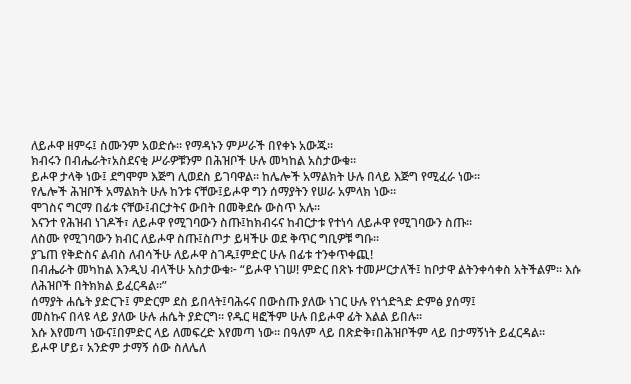ለይሖዋ ዘምሩ፤ ስሙንም አወድሱ። የማዳኑን ምሥራች በየቀኑ አውጁ።
ክብሩን በብሔራት፣አስደናቂ ሥራዎቹንም በሕዝቦች ሁሉ መካከል አስታውቁ።
ይሖዋ ታላቅ ነው፤ ደግሞም እጅግ ሊወደስ ይገባዋል። ከሌሎች አማልክት ሁሉ በላይ እጅግ የሚፈራ ነው።
የሌሎች ሕዝቦች አማልክት ሁሉ ከንቱ ናቸው፤ይሖዋ ግን ሰማያትን የሠራ አምላክ ነው።
ሞገስና ግርማ በፊቱ ናቸው፤ብርታትና ውበት በመቅደሱ ውስጥ አሉ።
እናንተ የሕዝብ ነገዶች፣ ለይሖዋ የሚገባውን ስጡ፤ከክብሩና ከብርታቱ የተነሳ ለይሖዋ የሚገባውን ስጡ።
ለስሙ የሚገባውን ክብር ለይሖዋ ስጡ፤ስጦታ ይዛችሁ ወደ ቅጥር ግቢዎቹ ግቡ።
ያጌጠ የቅድስና ልብስ ለብሳችሁ ለይሖዋ ስገዱ፤ምድር ሁሉ በፊቱ ተንቀጥቀጪ!
በብሔራት መካከል እንዲህ ብላችሁ አስታውቁ፦ “ይሖዋ ነገሠ! ምድር በጽኑ ተመሥርታለች፤ ከቦታዋ ልትንቀሳቀስ አትችልም። እሱ ለሕዝቦች በትክክል ይፈርዳል።”
ሰማያት ሐሴት ያድርጉ፤ ምድርም ደስ ይበላት፤ባሕሩና በውስጡ ያለው ነገር ሁሉ የነጎድጓድ ድምፅ ያሰማ፤
መስኩና በላዩ ላይ ያለው ሁሉ ሐሴት ያድርግ። የዱር ዛፎችም ሁሉ በይሖዋ ፊት እልል ይበሉ።
እሱ እየመጣ ነውና፤በምድር ላይ ለመፍረድ እየመጣ ነው። በዓለም ላይ በጽድቅ፣በሕዝቦችም ላይ በታማኝነት ይፈርዳል።
ይሖዋ ሆይ፣ አንድም ታማኝ ሰው ስለሌለ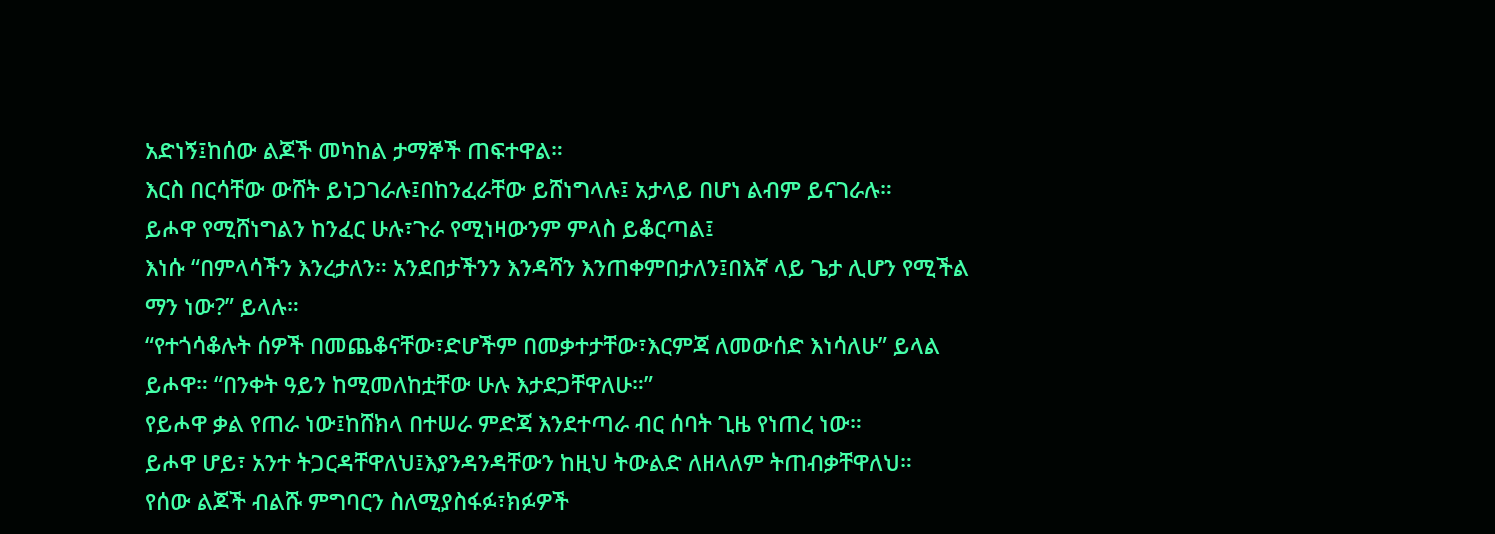አድነኝ፤ከሰው ልጆች መካከል ታማኞች ጠፍተዋል።
እርስ በርሳቸው ውሸት ይነጋገራሉ፤በከንፈራቸው ይሸነግላሉ፤ አታላይ በሆነ ልብም ይናገራሉ።
ይሖዋ የሚሸነግልን ከንፈር ሁሉ፣ጉራ የሚነዛውንም ምላስ ይቆርጣል፤
እነሱ “በምላሳችን እንረታለን። አንደበታችንን እንዳሻን እንጠቀምበታለን፤በእኛ ላይ ጌታ ሊሆን የሚችል ማን ነው?” ይላሉ።
“የተጎሳቆሉት ሰዎች በመጨቆናቸው፣ድሆችም በመቃተታቸው፣እርምጃ ለመውሰድ እነሳለሁ” ይላል ይሖዋ። “በንቀት ዓይን ከሚመለከቷቸው ሁሉ እታደጋቸዋለሁ።”
የይሖዋ ቃል የጠራ ነው፤ከሸክላ በተሠራ ምድጃ እንደተጣራ ብር ሰባት ጊዜ የነጠረ ነው።
ይሖዋ ሆይ፣ አንተ ትጋርዳቸዋለህ፤እያንዳንዳቸውን ከዚህ ትውልድ ለዘላለም ትጠብቃቸዋለህ።
የሰው ልጆች ብልሹ ምግባርን ስለሚያስፋፉ፣ክፉዎች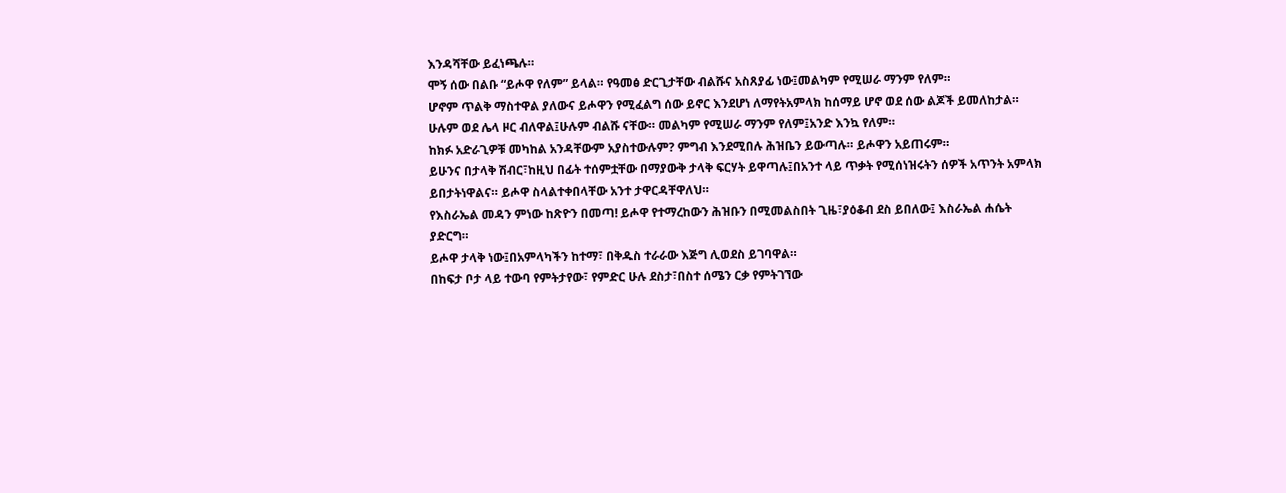እንዳሻቸው ይፈነጫሉ።
ሞኝ ሰው በልቡ “ይሖዋ የለም” ይላል። የዓመፅ ድርጊታቸው ብልሹና አስጸያፊ ነው፤መልካም የሚሠራ ማንም የለም።
ሆኖም ጥልቅ ማስተዋል ያለውና ይሖዋን የሚፈልግ ሰው ይኖር እንደሆነ ለማየትአምላክ ከሰማይ ሆኖ ወደ ሰው ልጆች ይመለከታል።
ሁሉም ወደ ሌላ ዞር ብለዋል፤ሁሉም ብልሹ ናቸው። መልካም የሚሠራ ማንም የለም፤አንድ እንኳ የለም።
ከክፉ አድራጊዎቹ መካከል አንዳቸውም አያስተውሉም? ምግብ እንደሚበሉ ሕዝቤን ይውጣሉ። ይሖዋን አይጠሩም።
ይሁንና በታላቅ ሽብር፣ከዚህ በፊት ተሰምቷቸው በማያውቅ ታላቅ ፍርሃት ይዋጣሉ፤በአንተ ላይ ጥቃት የሚሰነዝሩትን ሰዎች አጥንት አምላክ ይበታትነዋልና። ይሖዋ ስላልተቀበላቸው አንተ ታዋርዳቸዋለህ።
የእስራኤል መዳን ምነው ከጽዮን በመጣ! ይሖዋ የተማረከውን ሕዝቡን በሚመልስበት ጊዜ፣ያዕቆብ ደስ ይበለው፤ እስራኤል ሐሴት ያድርግ።
ይሖዋ ታላቅ ነው፤በአምላካችን ከተማ፣ በቅዱስ ተራራው እጅግ ሊወደስ ይገባዋል።
በከፍታ ቦታ ላይ ተውባ የምትታየው፣ የምድር ሁሉ ደስታ፣በስተ ሰሜን ርቃ የምትገኘው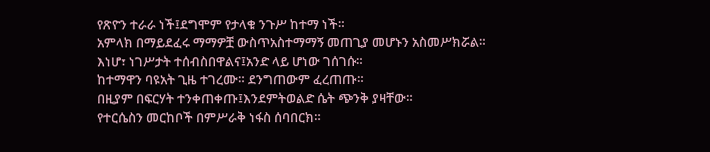የጽዮን ተራራ ነች፤ደግሞም የታላቁ ንጉሥ ከተማ ነች።
አምላክ በማይደፈሩ ማማዎቿ ውስጥአስተማማኝ መጠጊያ መሆኑን አስመሥክሯል።
እነሆ፣ ነገሥታት ተሰብስበዋልና፤አንድ ላይ ሆነው ገሰገሱ።
ከተማዋን ባዩአት ጊዜ ተገረሙ። ደንግጠውም ፈረጠጡ።
በዚያም በፍርሃት ተንቀጠቀጡ፤እንደምትወልድ ሴት ጭንቅ ያዛቸው።
የተርሴስን መርከቦች በምሥራቅ ነፋስ ሰባበርክ።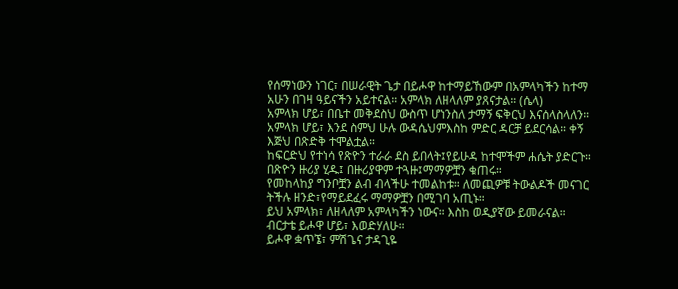የሰማነውን ነገር፣ በሠራዊት ጌታ በይሖዋ ከተማይኸውም በአምላካችን ከተማ አሁን በገዛ ዓይናችን አይተናል። አምላክ ለዘላለም ያጸናታል። (ሴላ)
አምላክ ሆይ፣ በቤተ መቅደስህ ውስጥ ሆነንስለ ታማኝ ፍቅርህ እናሰላስላለን።
አምላክ ሆይ፣ እንደ ስምህ ሁሉ ውዳሴህምእስከ ምድር ዳርቻ ይደርሳል። ቀኝ እጅህ በጽድቅ ተሞልቷል።
ከፍርድህ የተነሳ የጽዮን ተራራ ደስ ይበላት፤የይሁዳ ከተሞችም ሐሴት ያድርጉ።
በጽዮን ዙሪያ ሂዱ፤ በዙሪያዋም ተጓዙ፤ማማዎቿን ቁጠሩ።
የመከላከያ ግንቦቿን ልብ ብላችሁ ተመልከቱ። ለመጪዎቹ ትውልዶች መናገር ትችሉ ዘንድ፣የማይደፈሩ ማማዎቿን በሚገባ አጢኑ።
ይህ አምላክ፣ ለዘላለም አምላካችን ነውና። እስከ ወዲያኛው ይመራናል።
ብርታቴ ይሖዋ ሆይ፣ እወድሃለሁ።
ይሖዋ ቋጥኜ፣ ምሽጌና ታዳጊዬ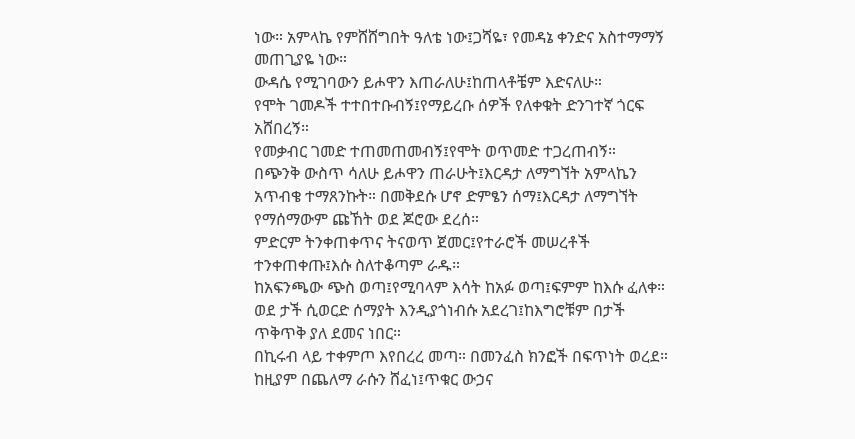ነው። አምላኬ የምሸሸግበት ዓለቴ ነው፤ጋሻዬ፣ የመዳኔ ቀንድና አስተማማኝ መጠጊያዬ ነው።
ውዳሴ የሚገባውን ይሖዋን እጠራለሁ፤ከጠላቶቼም እድናለሁ።
የሞት ገመዶች ተተበተቡብኝ፤የማይረቡ ሰዎች የለቀቁት ድንገተኛ ጎርፍ አሸበረኝ።
የመቃብር ገመድ ተጠመጠመብኝ፤የሞት ወጥመድ ተጋረጠብኝ።
በጭንቅ ውስጥ ሳለሁ ይሖዋን ጠራሁት፤እርዳታ ለማግኘት አምላኬን አጥብቄ ተማጸንኩት። በመቅደሱ ሆኖ ድምፄን ሰማ፤እርዳታ ለማግኘት የማሰማውም ጩኸት ወደ ጆሮው ደረሰ።
ምድርም ትንቀጠቀጥና ትናወጥ ጀመር፤የተራሮች መሠረቶች ተንቀጠቀጡ፤እሱ ስለተቆጣም ራዱ።
ከአፍንጫው ጭስ ወጣ፤የሚባላም እሳት ከአፉ ወጣ፤ፍምም ከእሱ ፈለቀ።
ወደ ታች ሲወርድ ሰማያት እንዲያጎነብሱ አደረገ፤ከእግሮቹም በታች ጥቅጥቅ ያለ ደመና ነበር።
በኪሩብ ላይ ተቀምጦ እየበረረ መጣ። በመንፈስ ክንፎች በፍጥነት ወረደ።
ከዚያም በጨለማ ራሱን ሸፈነ፤ጥቁር ውኃና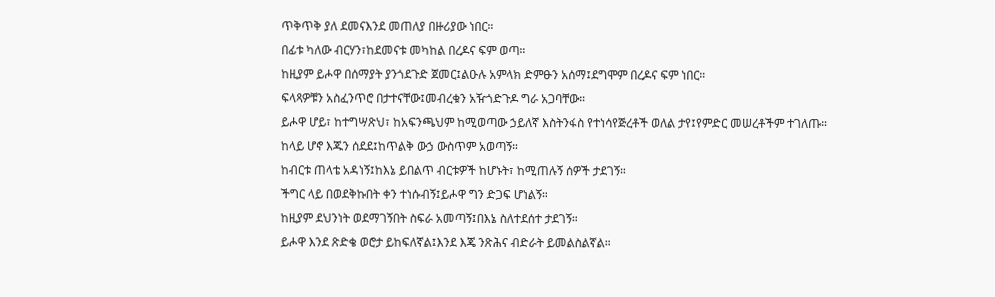ጥቅጥቅ ያለ ደመናእንደ መጠለያ በዙሪያው ነበር።
በፊቱ ካለው ብርሃን፣ከደመናቱ መካከል በረዶና ፍም ወጣ።
ከዚያም ይሖዋ በሰማያት ያንጎደጉድ ጀመር፤ልዑሉ አምላክ ድምፁን አሰማ፤ደግሞም በረዶና ፍም ነበር።
ፍላጻዎቹን አስፈንጥሮ በታተናቸው፤መብረቁን አዥጎድጉዶ ግራ አጋባቸው።
ይሖዋ ሆይ፣ ከተግሣጽህ፣ ከአፍንጫህም ከሚወጣው ኃይለኛ እስትንፋስ የተነሳየጅረቶች ወለል ታየ፤የምድር መሠረቶችም ተገለጡ።
ከላይ ሆኖ እጁን ሰደደ፤ከጥልቅ ውኃ ውስጥም አወጣኝ።
ከብርቱ ጠላቴ አዳነኝ፤ከእኔ ይበልጥ ብርቱዎች ከሆኑት፣ ከሚጠሉኝ ሰዎች ታደገኝ።
ችግር ላይ በወደቅኩበት ቀን ተነሱብኝ፤ይሖዋ ግን ድጋፍ ሆነልኝ።
ከዚያም ደህንነት ወደማገኝበት ስፍራ አመጣኝ፤በእኔ ስለተደሰተ ታደገኝ።
ይሖዋ እንደ ጽድቄ ወሮታ ይከፍለኛል፤እንደ እጄ ንጽሕና ብድራት ይመልስልኛል።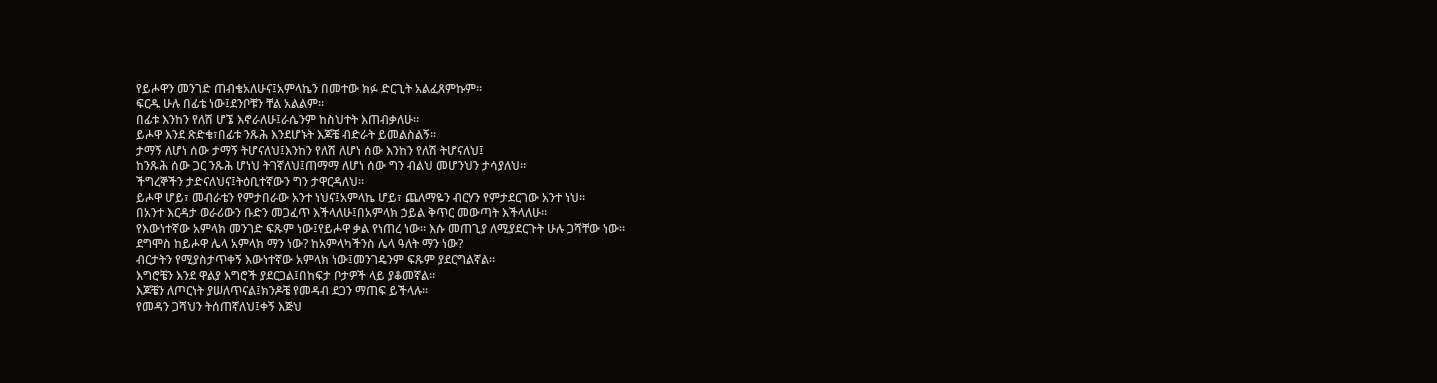የይሖዋን መንገድ ጠብቄአለሁና፤አምላኬን በመተው ክፉ ድርጊት አልፈጸምኩም።
ፍርዱ ሁሉ በፊቴ ነው፤ደንቦቹን ቸል አልልም።
በፊቱ እንከን የለሽ ሆኜ እኖራለሁ፤ራሴንም ከስህተት እጠብቃለሁ።
ይሖዋ እንደ ጽድቄ፣በፊቱ ንጹሕ እንደሆኑት እጆቼ ብድራት ይመልስልኝ።
ታማኝ ለሆነ ሰው ታማኝ ትሆናለህ፤እንከን የለሽ ለሆነ ሰው እንከን የለሽ ትሆናለህ፤
ከንጹሕ ሰው ጋር ንጹሕ ሆነህ ትገኛለህ፤ጠማማ ለሆነ ሰው ግን ብልህ መሆንህን ታሳያለህ።
ችግረኞችን ታድናለህና፤ትዕቢተኛውን ግን ታዋርዳለህ።
ይሖዋ ሆይ፣ መብራቴን የምታበራው አንተ ነህና፤አምላኬ ሆይ፣ ጨለማዬን ብርሃን የምታደርገው አንተ ነህ።
በአንተ እርዳታ ወራሪውን ቡድን መጋፈጥ እችላለሁ፤በአምላክ ኃይል ቅጥር መውጣት እችላለሁ።
የእውነተኛው አምላክ መንገድ ፍጹም ነው፤የይሖዋ ቃል የነጠረ ነው። እሱ መጠጊያ ለሚያደርጉት ሁሉ ጋሻቸው ነው።
ደግሞስ ከይሖዋ ሌላ አምላክ ማን ነው? ከአምላካችንስ ሌላ ዓለት ማን ነው?
ብርታትን የሚያስታጥቀኝ እውነተኛው አምላክ ነው፤መንገዴንም ፍጹም ያደርግልኛል።
እግሮቼን እንደ ዋልያ እግሮች ያደርጋል፤በከፍታ ቦታዎች ላይ ያቆመኛል።
እጆቼን ለጦርነት ያሠለጥናል፤ክንዶቼ የመዳብ ደጋን ማጠፍ ይችላሉ።
የመዳን ጋሻህን ትሰጠኛለህ፤ቀኝ እጅህ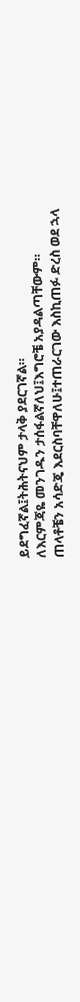ይደግፈኛል፤ትሕትናህም ታላቅ ያደርገኛል።
ለእርምጃዬ መንገዱን ታሰፋልኛለህ፤እግሮቼ አያዳልጣቸውም።
ጠላቶቼን አሳድጄ እደርስባቸዋለሁ፤ተጠራርገው እስኪጠፉ ድረስ ወደ ኋላ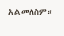አልመለስም።